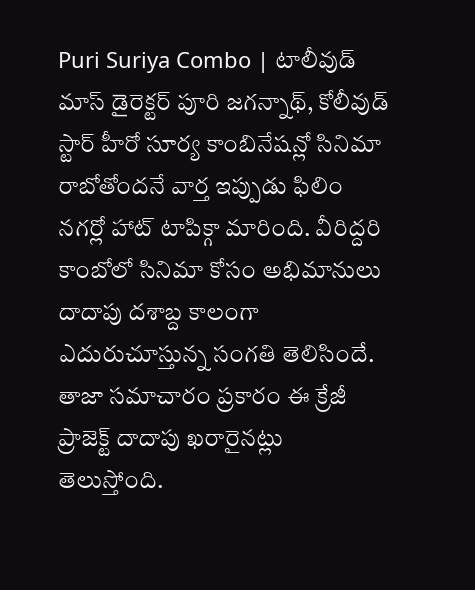Puri Suriya Combo | టాలీవుడ్ మాస్ డైరెక్టర్ పూరి జగన్నాథ్, కోలీవుడ్ స్టార్ హీరో సూర్య కాంబినేషన్లో సినిమా రాబోతోందనే వార్త ఇప్పుడు ఫిలిం నగర్లో హాట్ టాపిక్గా మారింది. వీరిద్దరి కాంబోలో సినిమా కోసం అభిమానులు దాదాపు దశాబ్ద కాలంగా ఎదురుచూస్తున్న సంగతి తెలిసిందే. తాజా సమాచారం ప్రకారం ఈ క్రేజీ ప్రాజెక్ట్ దాదాపు ఖరారైనట్లు తెలుస్తోంది.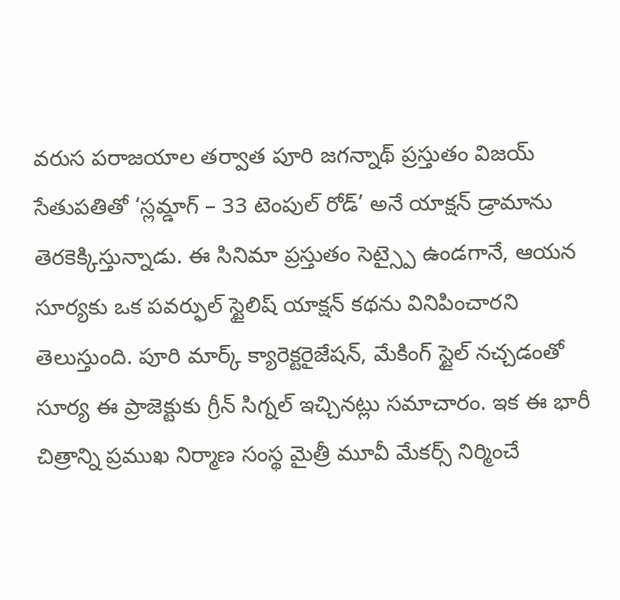వరుస పరాజయాల తర్వాత పూరి జగన్నాథ్ ప్రస్తుతం విజయ్ సేతుపతితో ‘స్లమ్డాగ్ – 33 టెంపుల్ రోడ్’ అనే యాక్షన్ డ్రామాను తెరకెక్కిస్తున్నాడు. ఈ సినిమా ప్రస్తుతం సెట్స్పై ఉండగానే, ఆయన సూర్యకు ఒక పవర్ఫుల్ స్టైలిష్ యాక్షన్ కథను వినిపించారని తెలుస్తుంది. పూరి మార్క్ క్యారెక్టరైజేషన్, మేకింగ్ స్టైల్ నచ్చడంతో సూర్య ఈ ప్రాజెక్టుకు గ్రీన్ సిగ్నల్ ఇచ్చినట్లు సమాచారం. ఇక ఈ భారీ చిత్రాన్ని ప్రముఖ నిర్మాణ సంస్థ మైత్రీ మూవీ మేకర్స్ నిర్మించే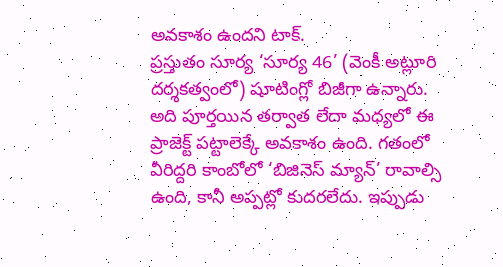అవకాశం ఉందని టాక్.
ప్రస్తుతం సూర్య ‘సూర్య 46’ (వెంకీ అట్లూరి దర్శకత్వంలో) షూటింగ్లో బిజీగా ఉన్నారు. అది పూర్తయిన తర్వాత లేదా మధ్యలో ఈ ప్రాజెక్ట్ పట్టాలెక్కే అవకాశం ఉంది. గతంలో వీరిద్దరి కాంబోలో ‘బిజినెస్ మ్యాన్’ రావాల్సి ఉంది, కానీ అప్పట్లో కుదరలేదు. ఇప్పుడు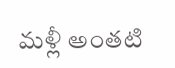మళ్లీ అంతటి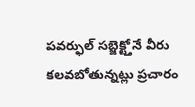పవర్ఫుల్ సబ్జెక్ట్తోనే వీరు కలవబోతున్నట్లు ప్రచారం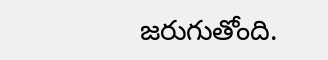జరుగుతోంది.